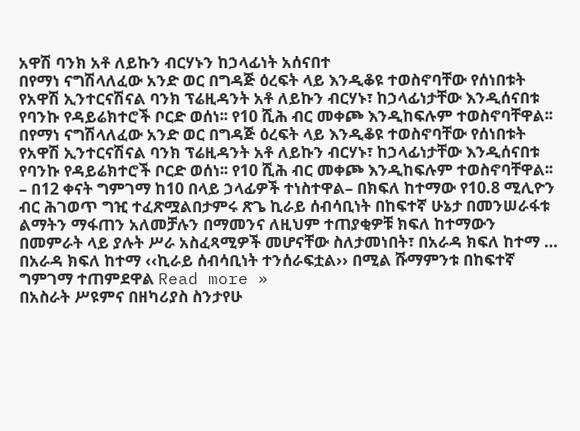አዋሽ ባንክ አቶ ለይኩን ብርሃኑን ከኃላፊነት አሰናበተ
በየማነ ናግሽላለፈው አንድ ወር በግዳጅ ዕረፍት ላይ እንዲቆዩ ተወስኖባቸው የሰነበቱት የአዋሽ ኢንተርናሽናል ባንክ ፕሬዚዳንት አቶ ለይኩን ብርሃኑ፣ ከኃላፊነታቸው እንዲሰናበቱ የባንኩ የዳይሬክተሮች ቦርድ ወሰነ፡፡ የ10 ሺሕ ብር መቀጮ እንዲከፍሉም ተወስኖባቸዋል፡፡
በየማነ ናግሽላለፈው አንድ ወር በግዳጅ ዕረፍት ላይ እንዲቆዩ ተወስኖባቸው የሰነበቱት የአዋሽ ኢንተርናሽናል ባንክ ፕሬዚዳንት አቶ ለይኩን ብርሃኑ፣ ከኃላፊነታቸው እንዲሰናበቱ የባንኩ የዳይሬክተሮች ቦርድ ወሰነ፡፡ የ10 ሺሕ ብር መቀጮ እንዲከፍሉም ተወስኖባቸዋል፡፡
– በ12 ቀናት ግምገማ ከ10 በላይ ኃላፊዎች ተነስተዋል– በክፍለ ከተማው የ10.8 ሚሊዮን ብር ሕገወጥ ግዢ ተፈጽሟልበታምሩ ጽጌ ኪራይ ሰብሳቢነት በከፍተኛ ሁኔታ በመንሠራፋቱ ልማትን ማፋጠን አለመቻሉን በማመንና ለዚህም ተጠያቂዎቹ ክፍለ ከተማውን በመምራት ላይ ያሉት ሥራ አስፈጻሚዎች መሆናቸው ስለታመነበት፣ በአራዳ ክፍለ ከተማ …
በአራዳ ክፍለ ከተማ ‹‹ኪራይ ሰብሳቢነት ተንሰራፍቷል›› በሚል ሹማምንቱ በከፍተኛ ግምገማ ተጠምደዋል Read more »
በአስራት ሥዩምና በዘካሪያስ ስንታየሁ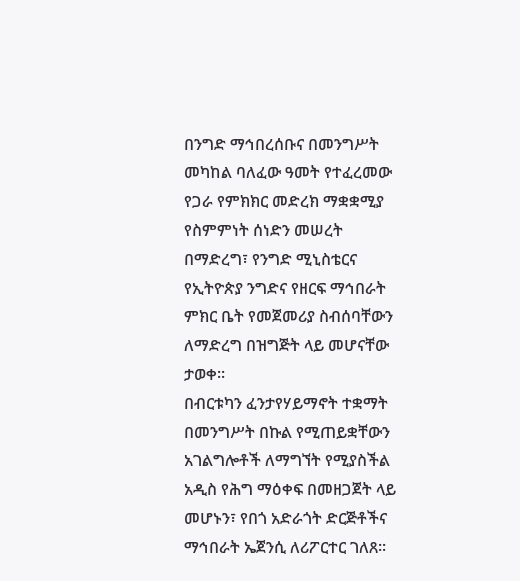በንግድ ማኅበረሰቡና በመንግሥት መካከል ባለፈው ዓመት የተፈረመው የጋራ የምክክር መድረክ ማቋቋሚያ የስምምነት ሰነድን መሠረት በማድረግ፣ የንግድ ሚኒስቴርና የኢትዮጵያ ንግድና የዘርፍ ማኅበራት ምክር ቤት የመጀመሪያ ስብሰባቸውን ለማድረግ በዝግጅት ላይ መሆናቸው ታወቀ፡፡
በብርቱካን ፈንታየሃይማኖት ተቋማት በመንግሥት በኩል የሚጠይቋቸውን አገልግሎቶች ለማግኘት የሚያስችል አዲስ የሕግ ማዕቀፍ በመዘጋጀት ላይ መሆኑን፣ የበጎ አድራጎት ድርጅቶችና ማኅበራት ኤጀንሲ ለሪፖርተር ገለጸ፡፡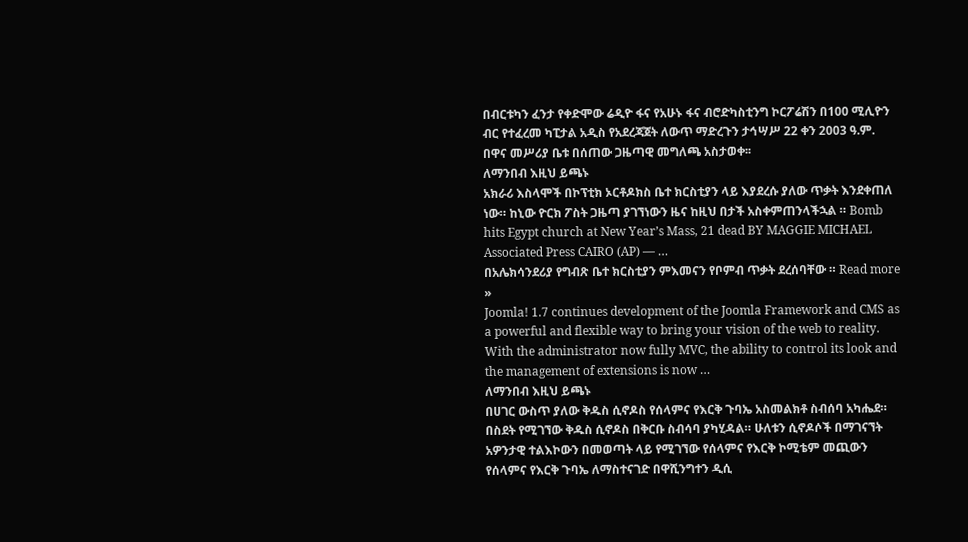በብርቱካን ፈንታ የቀድሞው ሬዲዮ ፋና የአሁኑ ፋና ብሮድካስቲንግ ኮርፖሬሽን በ100 ሚሊዮን ብር የተፈረመ ካፒታል አዲስ የአደረጃጀት ለውጥ ማድረጉን ታኅሣሥ 22 ቀን 2003 ዓ.ም. በዋና መሥሪያ ቤቱ በሰጠው ጋዜጣዊ መግለጫ አስታወቀ፡፡
ለማንበብ እዚህ ይጫኑ
አክራሪ እስላሞች በኮፕቲክ ኦርቶዶክስ ቤተ ክርስቲያን ላይ እያደረሱ ያለው ጥቃት እንደቀጠለ ነው። ከኒው ዮርክ ፖስት ጋዜጣ ያገኘነውን ዜና ከዚህ በታች አስቀምጠንላችኋል ። Bomb hits Egypt church at New Year’s Mass, 21 dead BY MAGGIE MICHAEL Associated Press CAIRO (AP) — …
በአሌክሳንደሪያ የግብጽ ቤተ ክርስቲያን ምእመናን የቦምብ ጥቃት ደረሰባቸው ። Read more »
Joomla! 1.7 continues development of the Joomla Framework and CMS as a powerful and flexible way to bring your vision of the web to reality. With the administrator now fully MVC, the ability to control its look and the management of extensions is now …
ለማንበብ እዚህ ይጫኑ
በሀገር ውስጥ ያለው ቅዱስ ሲኖዶስ የሰላምና የእርቅ ጉባኤ አስመልክቶ ስብሰባ አካሔደ። በስደት የሚገኘው ቅዱስ ሲኖዶስ በቅርቡ ስብሳባ ያካሂዳል። ሁለቱን ሲኖዶሶች በማገናኘት አዎንታዊ ተልእኮውን በመወጣት ላይ የሚገኘው የሰላምና የእርቅ ኮሚቴም መጪውን የሰላምና የእርቅ ጉባኤ ለማስተናገድ በዋሺንግተን ዲሲ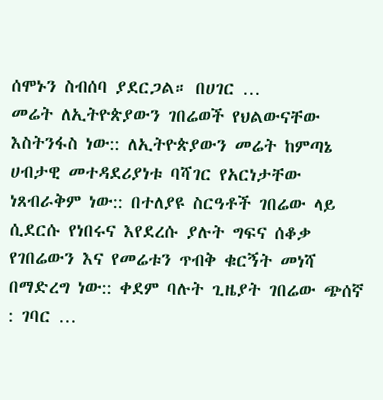ሰሞኑን ስብሰባ ያደርጋል። በሀገር …
መሬት ለኢትዮጵያውን ገበሬወች የህልውናቸው እስትንፋስ ነው:: ለኢትዮጵያውን መሬት ከምጣኔ ሀብታዊ መተዳደሪያነቱ ባሻገር የአርነታቸው ነጸብራቅም ነው:: በተለያዩ ስርዓቶች ገበሬው ላይ ሲደርሱ የነበሩና እየደረሱ ያሉት ግፍና ሰቆቃ የገበሬውን እና የመሬቱን ጥብቅ ቁርኝት መነሻ በማድረግ ነው:: ቀደም ባሉት ጊዜያት ገበሬው ጭሰኛ : ገባር …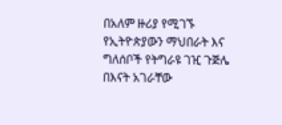በአለም ዙሪያ የሚገኙ የኢትዮጵያውን ማህበራት እና ግለሰቦች የትግራዩ ገዢ ጉጅሌ በእናት አገራቸው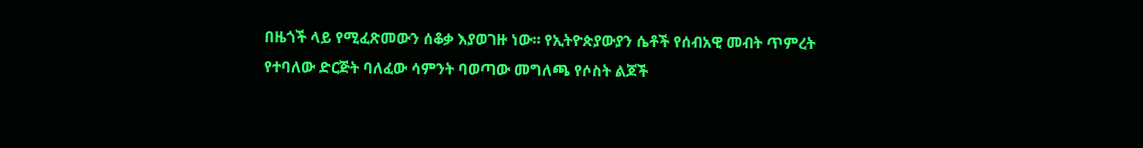በዜጎች ላይ የሚፈጽመውን ሰቆቃ እያወገዙ ነው። የኢትዮጵያውያን ሴቶች የሰብአዊ መብት ጥምረት የተባለው ድርጅት ባለፈው ሳምንት ባወጣው መግለጫ የሶስት ልጆች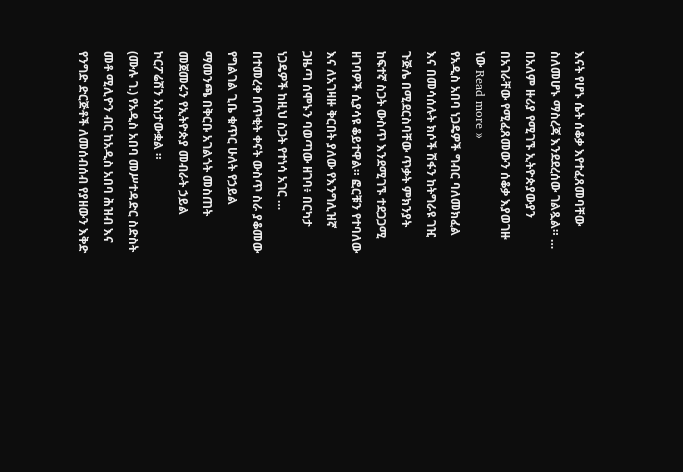እናት የሆኑ ሴት ሰቆቃ እየተፈጸመባቸው ስለመሆኑ ማስረጃ እንደደረሰው ገልጿል። …
በአለም ዙሪያ የሚገኙ ኢትዮጵያውያን በአገራቸው የሚፈጸመውን ሰቆቃ እያወገዙ ነው Read more »
የአዲስ አበባ ነጋዴዎች ግብር ባለመክፈል እና በመሳሰሉት ክሶች ሽፋን ከትግራዩ ገዢ ጉጅሌ በሚደርስባቸው ጥቃት ምክንያት ከፍተኛ ስጋት ውስጥ እንደሚገኙ ተደጋጋሚ ዘገባዎች ሲያሳዩ ቆይተዋል። ፎርቹን የተባለው እና ለአገዛዙ ቅርበት ያለው የእንግሊዝኛ ጋዜጣ ሰሞኑን ባወጣው ዘገባ፥ በርካታ ነጋዴዎች ከዚህ ስጋት የተነሳ አገር …
በተመረቀ በጥቂት ቀናት ውስጥ ስራ ያቆመው የግልገል ጊቤ ቁጥር ሁለት የኃይል ማመንጫ በቅርቡ አገልጎት መስጠት መጀመሩን የኢትዮጵያ መብራት ኃይል ኮርፖሬሽን አስታውቋል ።
(ሙሉ ገ.) የአዲስ አበባ መሥተዳድር ስድስት መቶ ሚሊዮን ብር ከአዲስ አበባ ሕዝብ እና የንግድ ድርጅቶች ለመሰብሰብ የያዘውን እቅድ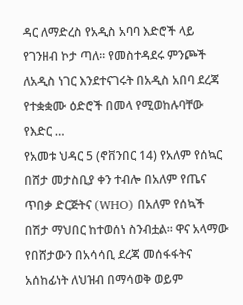ዳር ለማድረስ የአዲስ አባባ እድሮች ላይ የገንዘብ ኮታ ጣለ፡፡ የመስተዳደሩ ምንጮች ለአዲስ ነገር እንደተናገሩት በአዲስ አበባ ደረጃ የተቋቋሙ ዕድሮች በመላ የሚወከሉባቸው የእድር …
የአመቱ ህዳር 5 (ኖቨንበር 14) የአለም የሰኳር በሸታ መታስቢያ ቀን ተብሎ በአለም የጤና ጥበቃ ድርጅትና (WHO) በአለም የሰኳች በሽታ ማህበር ከተወሰነ ስንብቷል። ዋና አላማው የበሸታውን በአሳሳቢ ደረጃ መሰፋፋትና አሰከፊነት ለህዝብ በማሳወቅ ወይም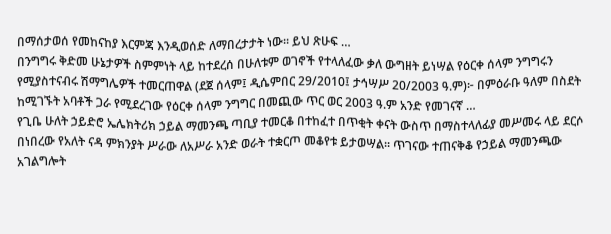በማሰታወሰ የመከናከያ እርምጃ እንዲወሰድ ለማበረታታት ነው። ይህ ጽሁፍ …
በንግግሩ ቅድመ ሁኔታዎች ስምምነት ላይ ከተደረሰ በሁለቱም ወገኖች የተላለፈው ቃለ ውግዘት ይነሣል የዕርቀ ሰላም ንግግሩን የሚያስተናብሩ ሽማግሌዎች ተመርጠዋል (ደጀ ሰላም፤ ዲሴምበር 29/2010፤ ታኅሣሥ 20/2003 ዓ.ም)፦ በምዕራቡ ዓለም በስደት ከሚገኙት አባቶች ጋራ የሚደረገው የዕርቀ ሰላም ንግግር በመጪው ጥር ወር 2003 ዓ.ም አንድ የመገናኛ …
የጊቤ ሁለት ኃይድሮ ኤሌክትሪክ ኃይል ማመንጫ ጣቢያ ተመርቆ በተከፈተ በጥቂት ቀናት ውስጥ በማስተላለፊያ መሥመሩ ላይ ደርሶ በነበረው የአለት ናዳ ምክንያት ሥራው ለአሥራ አንድ ወራት ተቋርጦ መቆየቱ ይታወሣል፡፡ ጥገናው ተጠናቅቆ የኃይል ማመንጫው አገልግሎት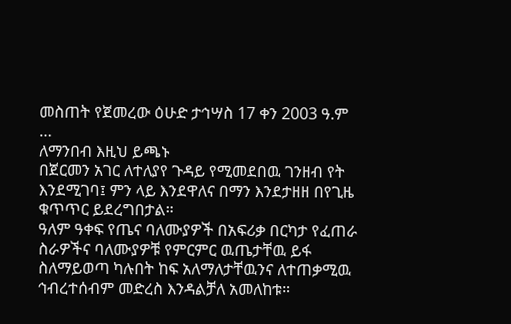መስጠት የጀመረው ዕሁድ ታኅሣስ 17 ቀን 2003 ዓ.ም …
ለማንበብ እዚህ ይጫኑ
በጀርመን አገር ለተለያየ ጉዳይ የሚመደበዉ ገንዘብ የት እንደሚገባ፤ ምን ላይ እንደዋለና በማን እንደታዘዘ በየጊዜ ቁጥጥር ይደረግበታል።
ዓለም ዓቀፍ የጤና ባለሙያዎች በአፍሪቃ በርካታ የፈጠራ ስራዎችና ባለሙያዎቹ የምርምር ዉጤታቸዉ ይፋ ስለማይወጣ ካሉበት ከፍ አለማለታቸዉንና ለተጠቃሚዉ ኅብረተሰብም መድረስ እንዳልቻለ አመለከቱ።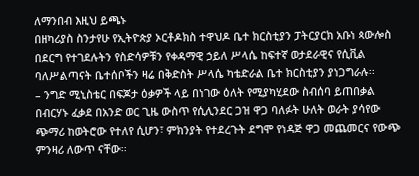ለማንበብ እዚህ ይጫኑ
በዘካሪያስ ስንታየሁ የኢትዮጵያ ኦርቶዶክስ ተዋህዶ ቤተ ክርስቲያን ፓትርያርክ አቡነ ጳውሎስ በደርግ የተገደሉትን የስድሳዎቹን የቀዳማዊ ኃይለ ሥላሴ ከፍተኛ ወታደራዊና የሲቪል ባለሥልጣናት ቤተሰቦችን ዛሬ በቅድስት ሥላሴ ካቴድራል ቤተ ክርስቲያን ያነጋግራሉ፡፡
– ንግድ ሚኒስቴር በፍጆታ ዕቃዎች ላይ በነገው ዕለት የሚያካሂደው ስብሰባ ይጠበቃል በብርሃኑ ፈቃደ በአንድ ወር ጊዜ ውስጥ የሲሊንደር ጋዝ ዋጋ ባለፉት ሁለት ወራት ያሳየው ጭማሪ ከወትሮው የተለየ ሲሆን፣ ምክንያት የተደረጉት ደግሞ የነዳጅ ዋጋ መጨመርና የውጭ ምንዛሪ ለውጥ ናቸው፡፡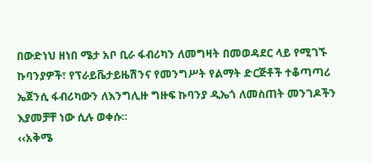በውድነህ ዘነበ ሜታ አቦ ቢራ ፋብሪካን ለመግዛት በመወዳደር ላይ የሚገኙ ኩባንያዎች፣ የፕራይቬታይዜሽንና የመንግሥት የልማት ድርጅቶች ተቆጣጣሪ ኤጀንሲ ፋብሪካውን ለእንግሊዙ ግዙፍ ኩባንያ ዲኤጎ ለመስጠት መንገዶችን እያመቻቸ ነው ሲሉ ወቀሱ፡፡
‹‹አቅሜ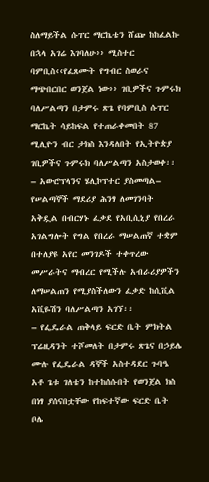ስለማይችል ሱፐር ማርኬቴን ሸጬ ከከፈልኩ በኋላ አገሬ እገባለሁ›› ሚስተር ባምቢስ‹‹የፈጸሙት የግብር ስወራና ማጭበርበር ወንጀል ነው›› ገቢዎችና ጉምሩክ ባለሥልጣን በታምሩ ጽጌ የባምቢስ ሱፐር ማርኬት ሳይከፍል የተጠራቀመበት 87 ሚሊዮን ብር ታክስ እንዳለበት የኢትዮጵያ ገቢዎችና ጉምሩክ ባለሥልጣን አስታወቀ፡፡
– አውሮፕላንና ሄሊኮፕተር ያስመጣል– የሠልጣኞች ማደሪያ ሕንፃ ለመገንባት አቅዷል በብርሃኑ ፈቃደ የአቢሲኒያ የበረራ አገልግሎት የግል የበረራ ማሠልጠኛ ተቋም በተለያዩ አየር መንገዶች ተቀጥረው መሥራትና ማብረር የሚችሉ አብራሪያዎችን ለማሠልጠን የሚያስችለውን ፈቃድ ከሲቪል አቪዬሽን ባለሥልጣን አገኘ፡፡
– የፌዴራል ጠቅላይ ፍርድ ቤት ምክትል ፕሬዚዳንት ተሾመለት በታምሩ ጽጌና በኃይሌ ሙሉ የፌዴራል ዳኞች አስተዳደር ጉባዔ አቶ ጌቱ ገለቴን ከተከሰሱበት የወንጀል ክስ በነፃ ያሰናበቷቸው የከፍተኛው ፍርድ ቤት ቦሌ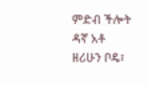ምድብ ችሎት ዳኛ አቶ ዘሪሁን ቦዴ፣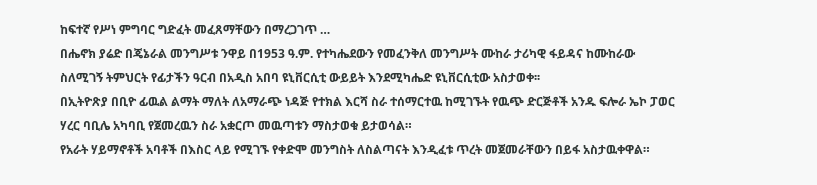ከፍተኛ የሥነ ምግባር ግድፈት መፈጸማቸውን በማረጋገጥ …
በሔኖክ ያሬድ በጄኔራል መንግሥቱ ንዋይ በ1953 ዓ.ም. የተካሔደውን የመፈንቅለ መንግሥት ሙከራ ታሪካዊ ፋይዳና ከሙከራው ስለሚገኝ ትምህርት የፊታችን ዓርብ በአዲስ አበባ ዩኒቨርሲቲ ውይይት እንደሚካሔድ ዩኒቨርሲቲው አስታወቀ፡፡
በኢትዮጽያ በቢዮ ፊዉል ልማት ማለት ለአማራጭ ነዳጅ የተክል እርሻ ስራ ተሰማርተዉ ከሚገኙት የዉጭ ድርጅቶች አንዱ ፍሎራ ኤኮ ፓወር ሃረር ባቢሌ አካባቢ የጀመረዉን ስራ አቋርጦ መዉጣቱን ማስታወቁ ይታወሳል።
የአራት ሃይማኖቶች አባቶች በእስር ላይ የሚገኙ የቀድሞ መንግስት ለስልጣናት እንዲፈቱ ጥረት መጀመራቸውን በይፋ አስታዉቀዋል።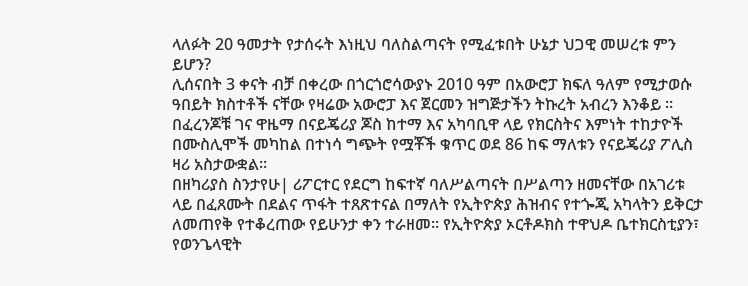ላለፉት 20 ዓመታት የታሰሩት እነዚህ ባለስልጣናት የሚፈቱበት ሁኔታ ህጋዊ መሠረቱ ምን ይሆን?
ሊሰናበት 3 ቀናት ብቻ በቀረው በጎርጎሮሳውያኑ 2010 ዓም በአውሮፓ ክፍለ ዓለም የሚታወሱ ዓበይት ክስተቶች ናቸው የዛሬው አውሮፓ እና ጀርመን ዝግጅታችን ትኩረት አብረን እንቆይ ።
በፈረንጆቹ ገና ዋዜማ በናይጄሪያ ጆስ ከተማ እና አካባቢዋ ላይ የክርስትና እምነት ተከታዮች በሙስሊሞች መካከል በተነሳ ግጭት የሟቾች ቁጥር ወደ 86 ከፍ ማለቱን የናይጄሪያ ፖሊስ ዛሪ አስታውቋል።
በዘካሪያስ ስንታየሁ| ሪፖርተር የደርግ ከፍተኛ ባለሥልጣናት በሥልጣን ዘመናቸው በአገሪቱ ላይ በፈጸሙት በደልና ጥፋት ተጸጽተናል በማለት የኢትዮጵያ ሕዝብና የተጐጂ አካላትን ይቅርታ ለመጠየቅ የተቆረጠው የይሁንታ ቀን ተራዘመ፡፡ የኢትዮጵያ ኦርቶዶክስ ተዋህዶ ቤተክርስቲያን፣ የወንጌላዊት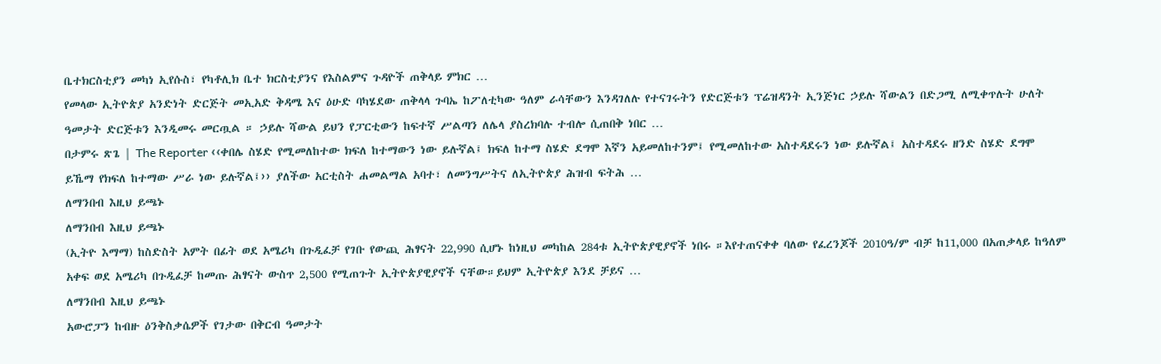ቤተክርስቲያን መካነ ኢየሱስ፣ የካቶሊክ ቤተ ክርስቲያንና የእስልምና ጉዳዮች ጠቅላይ ምክር …
የመላው ኢትዮጵያ አንድነት ድርጅት መኢአድ ቅዳሜ እና ዕሁድ ባካሄደው ጠቅላላ ጉባኤ ከፖለቲካው ዓለም ራሳቸውን እንዳገለሉ የተናገሩትን የድርጅቱን ፕሬዝዳንት ኢንጅነር ኃይሉ ሻውልን በድጋሚ ለሚቀጥሉት ሁለት ዓመታት ድርጅቱን እንዲመሩ መርጧል ። ኃይሉ ሻውል ይህን የፓርቲውን ከፍተኛ ሥልጣን ለሌላ ያስረክባሉ ተብሎ ሲጠበቅ ነበር …
በታምሩ ጽጌ | The Reporter ‹‹ቀበሌ ስሄድ የሚመለከተው ክፍለ ከተማውን ነው ይሉኛል፤ ክፍለ ከተማ ስሄድ ደግሞ እኛን አይመለከተንም፤ የሚመለከተው አስተዳደሩን ነው ይሉኛል፤ አስተዳደሩ ዘንድ ስሄድ ደግሞ ይኼማ የክፍለ ከተማው ሥራ ነው ይሉኛል፤›› ያለችው አርቲስት ሐመልማል አባተ፣ ለመንግሥትና ለኢትዮጵያ ሕዝብ ፍትሕ …
ለማንበብ እዚህ ይጫኑ
ለማንበብ እዚህ ይጫኑ
(ኢትዮ እማማ) ከስድስት አምት በፊት ወደ አሜሪካ በጉዲፈቻ የገቡ የውጪ ሕፃናት 22,990 ሲሆኑ ከነዚህ መካከል 284ቱ ኢትዮጵያዊያኖች ነበሩ ።እየተጠናቀቀ ባለው የፈረንጆች 2010ዓ/ም ብቻ ከ11,000 በአጠቃላይ ከዓለም አቀፍ ወደ አሜሪካ በጉዲፈቻ ከመጡ ሕፃናት ውስጥ 2,500 የሚጠጉት ኢትዮጵያዊያኖች ናቸው።ይህም ኢትዮጵያ እንደ ቻይና …
ለማንበብ እዚህ ይጫኑ
አውሮፓን ከብዙ ዕንቅስቃሴዎች የገታው በቅርብ ዓመታት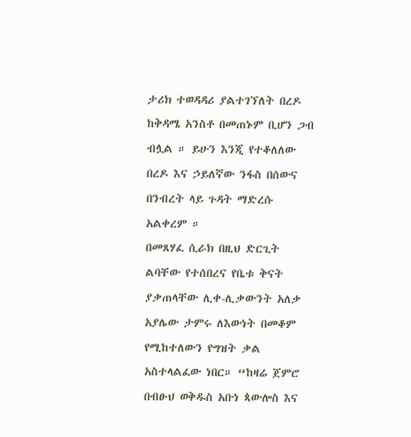ታሪክ ተወዳዳሪ ያልተገኘለት በረዶ ከቅዳሜ አንስቶ በመጠኑም ቢሆን ጋብ ብሏል ። ይሁን እንጂ የተቆለለው በረዶ እና ኃይለኛው ንፋስ በሰውና በንብረት ላይ ጉዳት ማድረሱ አልቀረም ።
በመጸሃፈ ሲራክ በዚህ ድርጊት ልባቸው የተሰበረና የቤቱ ቅናት ያቃጠላቸው ሊቀ-ሊቃውንት አለቃ አያሌው ታምሩ ለእውነት በመቆም የሚከተለውን የግዝት ቃል አስተላልፈው ነበር። “ከዛሬ ጀምሮ በብፁህ ወቅዱስ አቡነ ጳውሎስ እና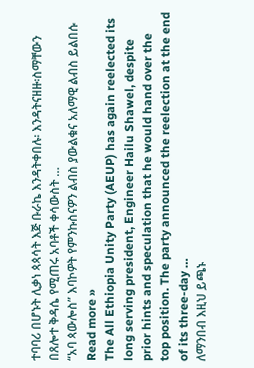ተባባሪ በሆኑት ሊቃነ ጳጳሳት እጅ ቡራኬ እንዳትቀበሉ፡ እንዳትናዘዙ፡ስማቸውን በጸሎተ ቅዳሴ የሚጠሩ አባቶች ቀሳውስት …
“አባ ጳውሎስ” እባኮዎት የምንኩስናዎን ልብስ ያውልቁና አለማዊ ልብስ ይልበሱ Read more »
The All Ethiopia Unity Party (AEUP) has again reelected its long serving president, Engineer Hailu Shawel, despite prior hints and speculation that he would hand over the top position. The party announced the reelection at the end of its three-day …
ለማንበብ እዚህ ይጫኑ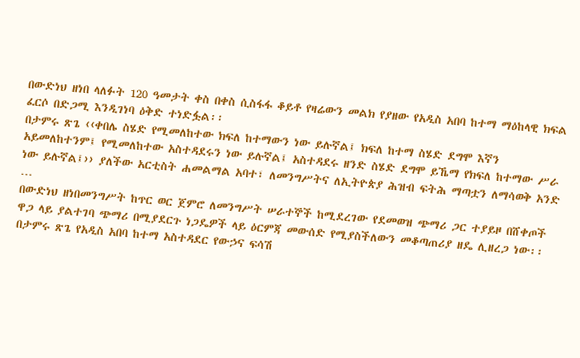በውድነህ ዘነበ ላለፉት 120 ዓመታት ቀስ በቀስ ሲስፋፋ ቆይቶ የዛሬውን መልክ የያዘው የአዲስ አበባ ከተማ ማዕከላዊ ክፍል ፈርሶ በድጋሚ እንዲገነባ ዕቅድ ተነድፏል፡፡
በታምሩ ጽጌ ‹‹ቀበሌ ስሄድ የሚመለከተው ክፍለ ከተማውን ነው ይሉኛል፤ ክፍለ ከተማ ስሄድ ደግሞ እኛን አይመለከተንም፤ የሚመለከተው አስተዳደሩን ነው ይሉኛል፤ አስተዳደሩ ዘንድ ስሄድ ደግሞ ይኼማ የክፍለ ከተማው ሥራ ነው ይሉኛል፤›› ያለችው አርቲስት ሐመልማል አባተ፣ ለመንግሥትና ለኢትዮጵያ ሕዝብ ፍትሕ ማጣቷን ለማሳወቅ አንድ …
በውድነህ ዘነበመንግሥት ከጥር ወር ጀምሮ ለመንግሥት ሠራተኞች ከሚደረገው የደመወዝ ጭማሪ ጋር ተያይዞ በሸቀጦች ዋጋ ላይ ያልተገባ ጭማሪ በሚያደርጉ ነጋዴዎች ላይ ዕርምጃ መውሰድ የሚያስችለውን መቆጣጠሪያ ዘዴ ሊዘረጋ ነው፡፡
በታምሩ ጽጌ የአዲስ አበባ ከተማ አስተዳደር የውኃና ፍሳሽ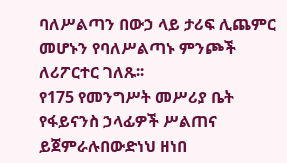ባለሥልጣን በውኃ ላይ ታሪፍ ሊጨምር መሆኑን የባለሥልጣኑ ምንጮች ለሪፖርተር ገለጹ፡፡
የ175 የመንግሥት መሥሪያ ቤት የፋይናንስ ኃላፊዎች ሥልጠና ይጀምራሉበውድነህ ዘነበ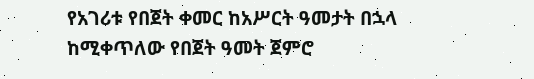የአገሪቱ የበጀት ቀመር ከአሥርት ዓመታት በኋላ ከሚቀጥለው የበጀት ዓመት ጀምሮ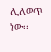ሊለወጥ ነው፡፡